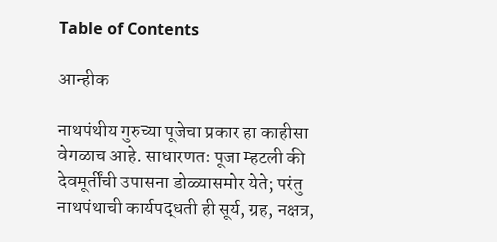Table of Contents

आन्हीक

नाथपंथीय गुरुच्या पूजेचा प्रकार हा काहीसा वेगळाच आहे. साधारणतः पूजा म्हटली की देवमूर्तींची उपासना डोळ्यासमोर येते; परंतु नाथपंथाची कार्यपद्धती ही सूर्य, ग्रह, नक्षत्र,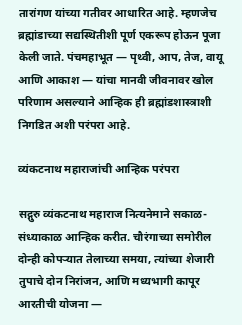तारांगण यांच्या गतीवर आधारित आहे. म्हणजेच ब्रह्मांडाच्या सद्यस्थितीशी पूर्ण एकरूप होऊन पूजा केली जाते. पंचमहाभूत — पृथ्वी, आप, तेज, वायू आणि आकाश — यांचा मानवी जीवनावर खोल परिणाम असल्याने आन्हिक ही ब्रह्मांडशास्त्राशी निगडित अशी परंपरा आहे.

व्यंकटनाथ महाराजांची आन्हिक परंपरा

सद्गुरु व्यंकटनाथ महाराज नित्यनेमाने सकाळ-संध्याकाळ आन्हिक करीत. चौरंगाच्या समोरील दोन्ही कोपर्‍यात तेलाच्या समया, त्यांच्या शेजारी तुपाचे दोन निरांजन, आणि मध्यभागी कापूर आरतीची योजना —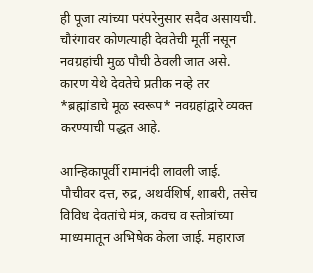ही पूजा त्यांच्या परंपरेनुसार सदैव असायची. चौरंगावर कोणत्याही देवतेची मूर्ती नसून नवग्रहांची मुळ पौची ठेवली जात असे. कारण येथे देवतेचे प्रतीक नव्हे तर *ब्रह्मांडाचे मूळ स्वरूप* नवग्रहांद्वारे व्यक्त करण्याची पद्धत आहे.

आन्हिकापूर्वी रामानंदी लावली जाई. पौचीवर दत्त, रुद्र, अथर्वशिर्ष, शाबरी, तसेच विविध देवतांचे मंत्र, कवच व स्तोत्रांच्या माध्यमातून अभिषेक केला जाई. महाराज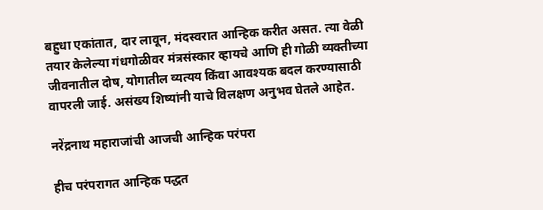बहुधा एकांतात, दार लावून, मंदस्वरात आन्हिक करीत असत. त्या वेळी तयार केलेल्या गंधगोळीवर मंत्रसंस्कार व्हायचे आणि ही गोळी व्यक्तीच्या जीवनातील दोष, योगातील व्यत्यय किंवा आवश्यक बदल करण्यासाठी वापरली जाई. असंख्य शिष्यांनी याचे विलक्षण अनुभव घेतले आहेत.

नरेंद्रनाथ महाराजांची आजची आन्हिक परंपरा

हीच परंपरागत आन्हिक पद्धत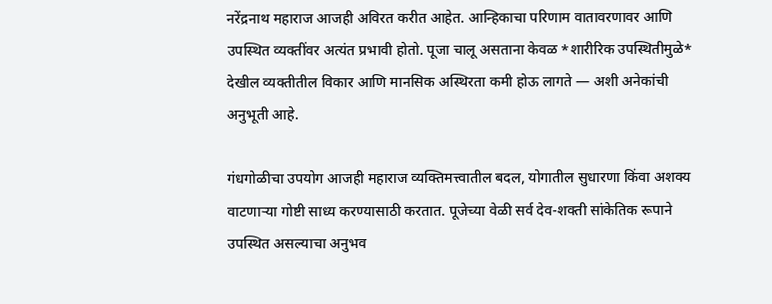नरेंद्रनाथ महाराज आजही अविरत करीत आहेत. आन्हिकाचा परिणाम वातावरणावर आणि उपस्थित व्यक्तींवर अत्यंत प्रभावी होतो. पूजा चालू असताना केवळ *शारीरिक उपस्थितीमुळे* देखील व्यक्तीतील विकार आणि मानसिक अस्थिरता कमी होऊ लागते — अशी अनेकांची अनुभूती आहे.

गंधगोळीचा उपयोग आजही महाराज व्यक्तिमत्त्वातील बदल, योगातील सुधारणा किंवा अशक्य वाटणाऱ्या गोष्टी साध्य करण्यासाठी करतात. पूजेच्या वेळी सर्व देव-शक्ती सांकेतिक रूपाने उपस्थित असल्याचा अनुभव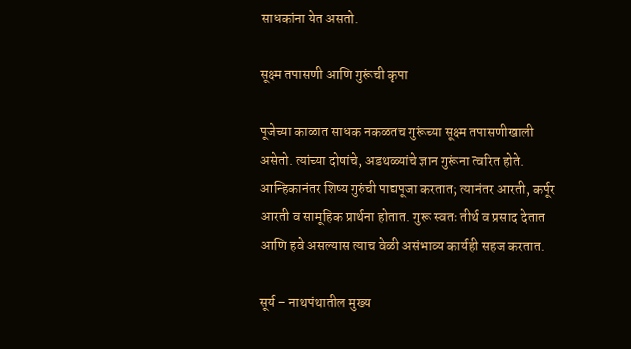साधकांना येत असतो.

सूक्ष्म तपासणी आणि गुरूंची कृपा

पूजेच्या काळात साधक नकळतच गुरूंच्या सूक्ष्म तपासणीखाली असेतो. त्यांच्या दोषांचे, अडथळ्यांचे ज्ञान गुरूंना त्वरित होते. आन्हिकानंतर शिष्य गुरुंची पाद्यपूजा करतात; त्यानंतर आरती, कर्पूर आरती व सामूहिक प्रार्थना होतात. गुरू स्वतः तीर्थ व प्रसाद देतात आणि हवे असल्यास त्याच वेळी असंभाव्य कार्यही सहज करतात.

सूर्य – नाथपंथातील मुख्य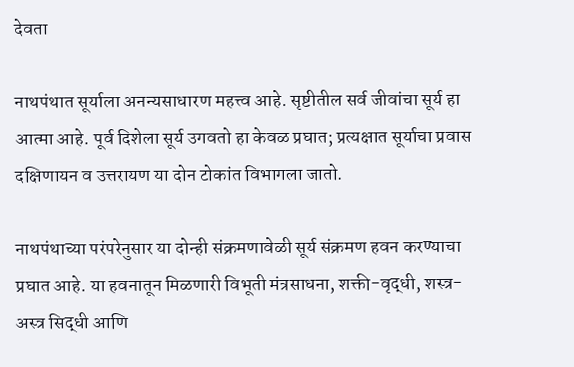देवता

नाथपंथात सूर्याला अनन्यसाधारण महत्त्व आहे. सृष्टीतील सर्व जीवांचा सूर्य हा आत्मा आहे. पूर्व दिशेला सूर्य उगवतो हा केवळ प्रघात; प्रत्यक्षात सूर्याचा प्रवास दक्षिणायन व उत्तरायण या दोन टोकांत विभागला जातो.

नाथपंथाच्या परंपरेनुसार या दोन्ही संक्रमणावेळी सूर्य संक्रमण हवन करण्याचा प्रघात आहे. या हवनातून मिळणारी विभूती मंत्रसाधना, शक्ती-वृद्धी, शस्त्र-अस्त्र सिद्धी आणि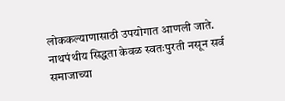लोककल्याणासाठी उपयोगात आणली जाते. नाथपंथीय सिद्धता केवळ स्वतःपुरती नसून सर्व समाजाच्या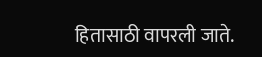हितासाठी वापरली जाते.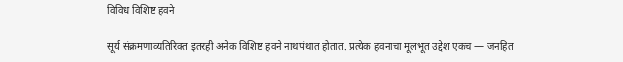विविध विशिष्ट हवने

सूर्य संक्रमणाव्यतिरिक्त इतरही अनेक विशिष्ट हवने नाथपंथात होतात. प्रत्येक हवनाचा मूलभूत उद्देश एकच — जनहित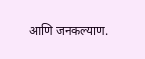आणि जनकल्याण.